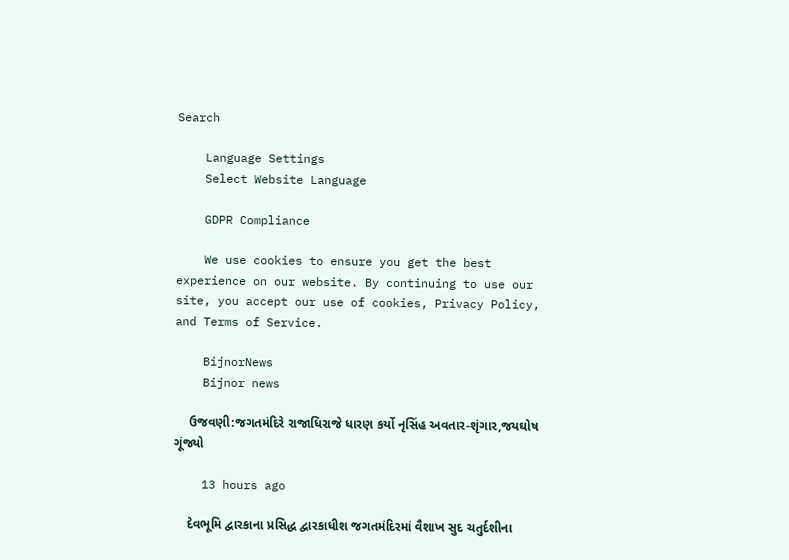Search

    Language Settings
    Select Website Language

    GDPR Compliance

    We use cookies to ensure you get the best experience on our website. By continuing to use our site, you accept our use of cookies, Privacy Policy, and Terms of Service.

    BijnorNews
    Bijnor news

    ઉજવણી:જગતમંદિરે રાજાધિરાજે ધારણ કર્યો નૃસિંહ અવતાર-શૃંગાર,જયઘોષ ગૂંજ્યો

    13 hours ago

    દેવભૂમિ દ્વારકાના પ્રસિદ્ધ દ્વારકાધીશ જગતમંદિરમાં વૈશાખ સુદ ચતુર્દશીના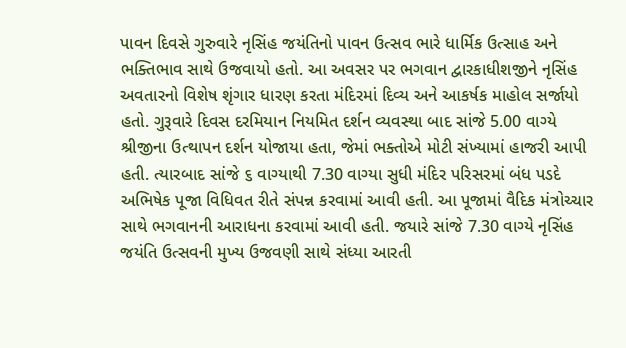પાવન દિવસે ગુરુવારે નૃસિંહ જયંતિનો પાવન ઉત્સવ ભારે ધાર્મિક ઉત્સાહ અને ભક્તિભાવ સાથે ઉજવાયો હતો. આ અવસર પર ભગવાન દ્વારકાધીશજીને નૃસિંહ અવતારનો વિશેષ શૃંગાર ધારણ કરતા મંદિરમાં દિવ્ય અને આકર્ષક માહોલ સર્જાયો હતો. ગુરૂવારે દિવસ દરમિયાન નિયમિત દર્શન વ્યવસ્થા બાદ સાંજે 5.00 વાગ્યે શ્રીજીના ઉત્થાપન દર્શન યોજાયા હતા, જેમાં ભક્તોએ મોટી સંખ્યામાં હાજરી આપી હતી. ત્યારબાદ સાંજે ૬ વાગ્યાથી 7.30 વાગ્યા સુધી મંદિર પરિસરમાં બંધ પડદે અભિષેક પૂજા વિધિવત રીતે સંપન્ન કરવામાં આવી હતી. આ પૂજામાં વૈદિક મંત્રોચ્ચાર સાથે ભગવાનની આરાધના કરવામાં આવી હતી. જયારે સાંજે 7.30 વાગ્યે નૃસિંહ જયંતિ ઉત્સવની મુખ્ય ઉજવણી સાથે સંધ્યા આરતી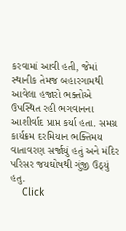કરવામાં આવી હતી, જેમાં સ્થાનીક તેમજ બહારગામથી આવેલા હજારો ભક્તોએ ઉપસ્થિત રહી ભગવાનના આશીર્વાદ પ્રાપ્ત કર્યા હતા. સમગ્ર કાર્યક્રમ દરમિયાન ભક્તિમય વાતાવરણ સર્જાયું હતું અને મંદિર પરિસર જયઘોષથી ગુંજી ઉઠ્યું હતુ.
    Click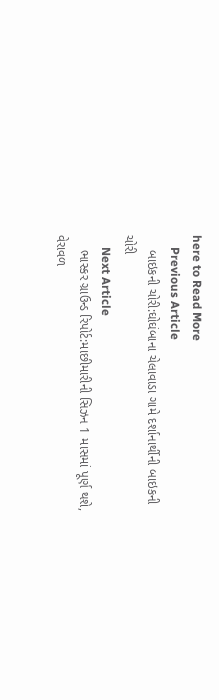here to Read More
    Previous Article
    બાઇકની ચોરી:ઘોઘંબાના ચેલાવાડા ગામે દર્શાનાર્થીની બાઇકની ચોરી
    Next Article
    ભાસ્કર ગ્રાઉન્ડ રિપોર્ટ:માછીમારીની સિઝન 1 માસમાં પૂર્ણ થશે, વેરાવળ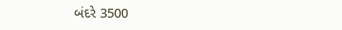બંદરે 3500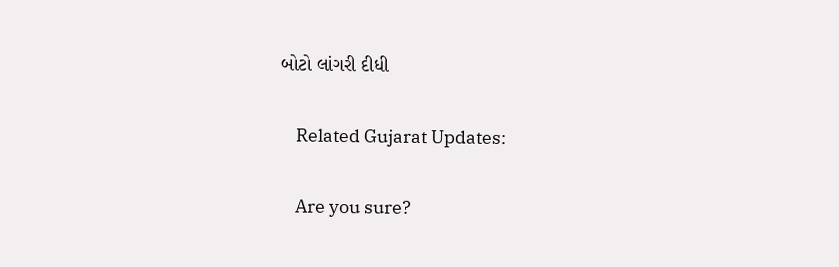બોટો લાંગરી દીધી

    Related Gujarat Updates:

    Are you sure?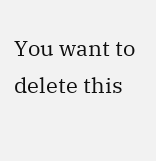You want to delete this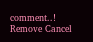comment..! Remove Cancel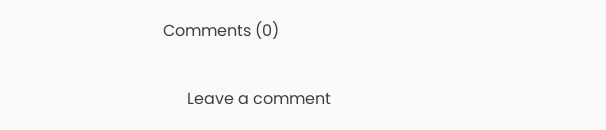Comments (0)

      Leave a comment